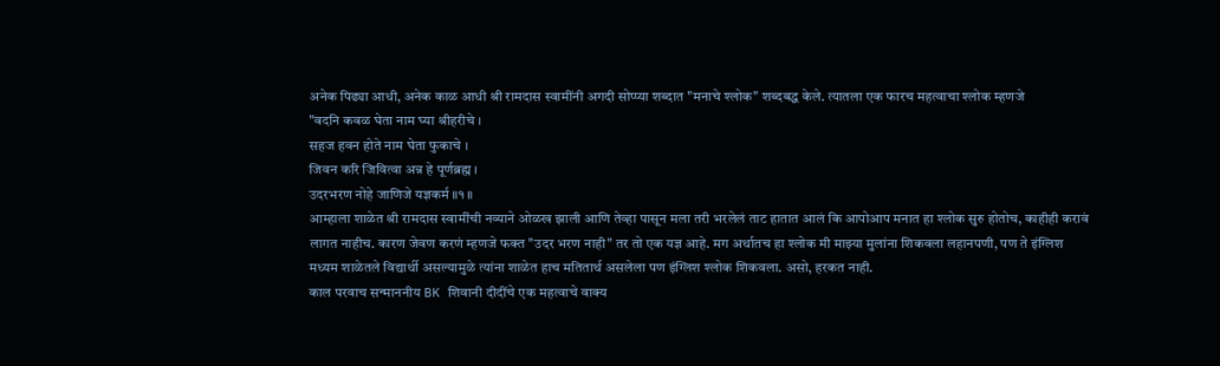अनेक पिढ्या आधी, अनेक काळ आधी श्री रामदास स्वामींनी अगदी सोप्प्या शब्दात "मनाचे श्लोक" शब्दबद्ध केले. त्यातला एक फारच महत्वाचा श्लोक म्हणजे
"वदनि कवळ घेता नाम घ्या श्रीहरीचे ।
सहज हवन होते नाम घेता फुकाचे ।
जिवन करि जिवित्वा अन्न हे पूर्णब्रह्म ।
उदरभरण नोहे जाणिजे यज्ञकर्म ॥१॥
आम्हाला शाळेत श्री रामदास स्वामींची नव्याने ओळख झाली आणि तेव्हा पासून मला तरी भरलेलं ताट हातात आलं कि आपोआप मनात हा श्लोक सुरु होतोच, काहीही करावं लागत नाहीच. कारण जेवण करणं म्हणजे फक्त "उदर भरण नाही" तर तो एक यज्ञ आहे. मग अर्थातच हा श्लोक मी माझ्या मुलांना शिकवला लहानपणी, पण ते इंग्लिश मध्यम शाळेतले विद्यार्थी असल्यामुळे त्यांना शाळेत हाच मतितार्थ असलेला पण इंग्लिश श्लोक शिकवला. असो, हरकत नाही.
काल परवाच सन्माननीय BK शिवानी दीदींचे एक महत्वाचे वाक्य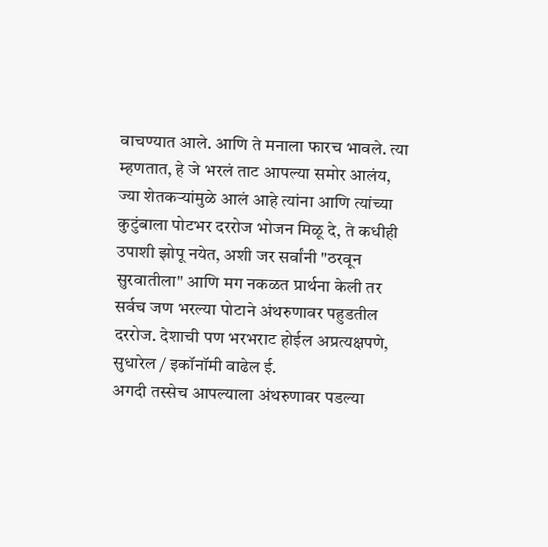वाचण्यात आले. आणि ते मनाला फारच भावले. त्या म्हणतात, हे जे भरलं ताट आपल्या समोर आलंय, ज्या शेतकऱ्यांमुळे आलं आहे त्यांना आणि त्यांच्या कुटुंबाला पोटभर दररोज भोजन मिळू दे, ते कधीही उपाशी झोपू नयेत, अशी जर सर्वांनी "ठरवून सुरवातीला" आणि मग नकळत प्रार्थना केली तर सर्वच जण भरल्या पोटाने अंथरुणावर पहुडतील दररोज. देशाची पण भरभराट होईल अप्रत्यक्षपणे, सुधारेल / इकॉनॉमी वाढेल ई.
अगदी तस्सेच आपल्याला अंथरुणावर पडल्या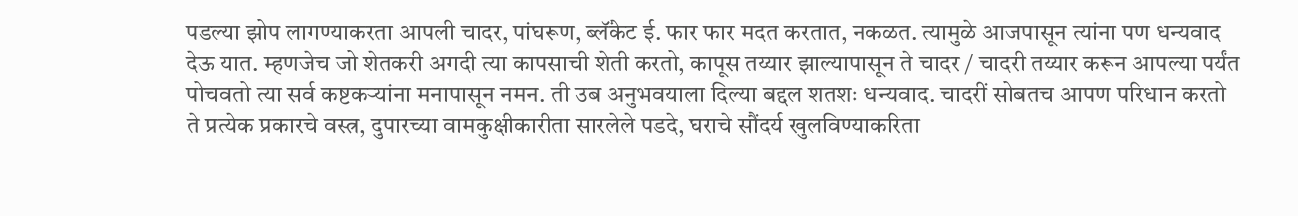पडल्या झोप लागण्याकरता आपली चादर, पांघरूण, ब्लॅंकेट ई. फार फार मदत करतात, नकळत. त्यामुळे आजपासून त्यांना पण धन्यवाद देऊ यात. म्हणजेच जो शेतकरी अगदी त्या कापसाची शेती करतो, कापूस तय्यार झाल्यापासून ते चादर / चादरी तय्यार करून आपल्या पर्यंत पोचवतो त्या सर्व कष्टकऱ्यांना मनापासून नमन. ती उब अनुभवयाला दिल्या बद्दल शतशः धन्यवाद. चादरीं सोबतच आपण परिधान करतो ते प्रत्येक प्रकारचे वस्त्र, दुपारच्या वामकुक्षीकारीता सारलेले पडदे, घराचे सौंदर्य खुलविण्याकरिता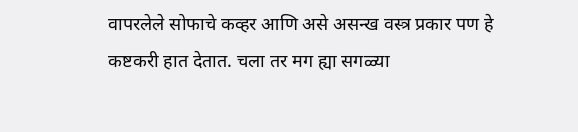वापरलेले सोफाचे कव्हर आणि असे असन्ख वस्त्र प्रकार पण हे कष्टकरी हात देतात. चला तर मग ह्या सगळ्या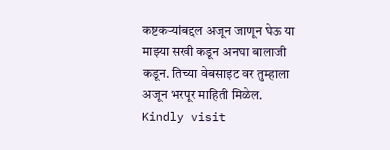कष्टकऱ्यांबद्दल अजून जाणून घेऊ या माझ्या सखी कडून अनघा बालाजी कडून. तिच्या वेबसाइट वर तुम्हाला अजून भरपूर माहिती मिळेल. Kindly visit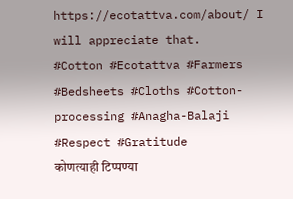https://ecotattva.com/about/ I will appreciate that.
#Cotton #Ecotattva #Farmers #Bedsheets #Cloths #Cotton-processing #Anagha-Balaji #Respect #Gratitude
कोणत्याही टिप्पण्या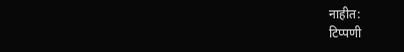नाहीत:
टिप्पणी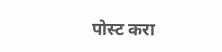पोस्ट करा